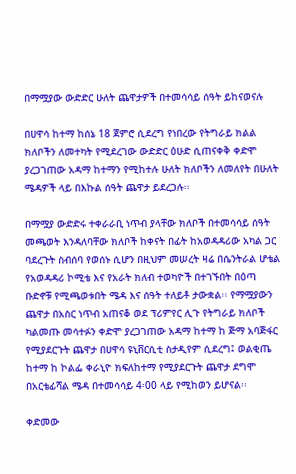በማሟያው ውድድር ሁለት ጨዋታዎች በተመሳሳይ ሰዓት ይከናወናሉ

በሀዋሳ ከተማ ከሰኔ 18 ጀምሮ ሲደረግ የነበረው የትግራይ ክልል ክለቦችን ለመተካት የሚደረገው ውድድር ዕሁድ ሲጠናቀቅ ቀድሞ ያረጋገጠው አዳማ ከተማን የሚከተሉ ሁለት ክለቦችን ለመለየት በሁለት ሜዳዎች ላይ በእኩል ሰዓት ጨዋታ ይደረጋሉ፡፡

በማሟያ ውድድሩ ተቀራራቢ ነጥብ ያላቸው ክለቦች በተመሳሳይ ሰዓት መጫወት እንዳለባቸው ክለቦች ከቀናት በፊት ከአወዳዳሪው አካል ጋር ባደረጉት ስብሰባ የወሰኑ ሲሆን በዚህም መሠረት ዛሬ በሴንትራል ሆቴል የአወዳዳሪ ኮሚቴ እና የአራት ክለብ ተወካዮች በተገኙበት በዕጣ ቡድኖቹ የሚጫወቱበት ሜዳ እና ሰዓት ተለይቶ ታውቋል፡፡ የማሟያውን ጨዋታ በአስር ነጥብ አጠናቆ ወደ ፕሪምየር ሊጉ የትግራይ ክለቦች ካልመጡ መሳተፉን ቀድሞ ያረጋገጠው አዳማ ከተማ ከ ጅማ አባጅፋር የሚያደርጉት ጨዋታ በሀዋሳ ዩኒቨርሲቲ ስታዲየም ሲደረግ፤ ወልቂጤ ከተማ ከ ኮልፌ ቀራኒዮ ክፍለከተማ የሚያደርጉት ጨዋታ ደግሞ በአርቴፊሻል ሜዳ በተመሳሳይ 4፡00 ላይ የሚከወን ይሆናል፡፡

ቀድመው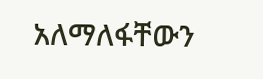አለማለፋቸውን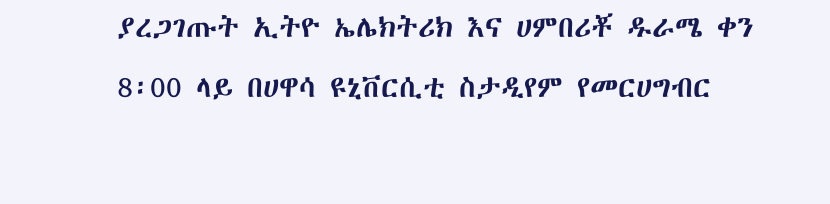ያረጋገጡት ኢትዮ ኤሌክትሪክ እና ሀምበሪቾ ዱራሜ ቀን 8፡00 ላይ በሀዋሳ ዩኒቨርሲቲ ስታዲየም የመርሀግብር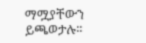ማሟያቸውን ይጫወታሉ፡፡